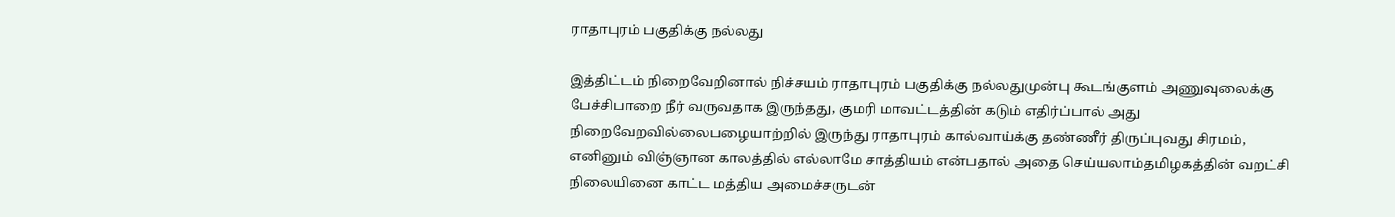ராதாபுரம் பகுதிக்கு நல்லது

இத்திட்டம் நிறைவேறினால் நிச்சயம் ராதாபுரம் பகுதிக்கு நல்லதுமுன்பு கூடங்குளம் அணுவுலைக்கு பேச்சிபாறை நீர் வருவதாக இருந்தது, குமரி மாவட்டத்தின் கடும் எதிர்ப்பால் அது நிறைவேறவில்லைபழையாற்றில் இருந்து ராதாபுரம் கால்வாய்க்கு தண்ணீர் திருப்புவது சிரமம், எனினும் விஞ்ஞான காலத்தில் எல்லாமே சாத்தியம் என்பதால் அதை செய்யலாம்தமிழகத்தின் வறட்சி நிலையினை காட்ட மத்திய அமைச்சருடன்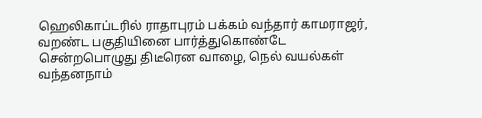ஹெலிகாப்டரில் ராதாபுரம் பக்கம் வந்தார் காமராஜர், வறண்ட பகுதியினை பார்த்துகொண்டே சென்றபொழுது திடீரென வாழை, நெல் வயல்கள் வந்தன‌நாம்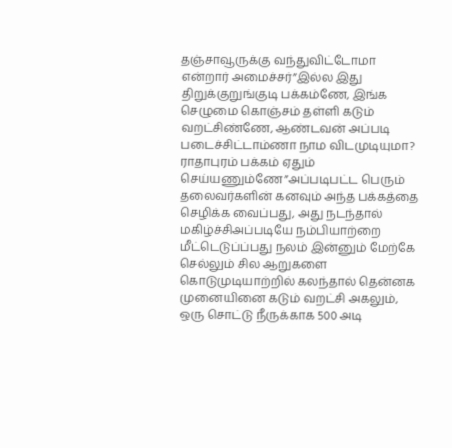தஞ்சாவூருக்கு வந்துவிட்டோமா என்றார் அமைச்சர்”இல்ல இது திறுக்குறுங்குடி பக்கம்ணே, இங்க செழுமை கொஞ்சம் தள்ளி கடும் வறட்சிண்ணே, ஆண்டவன் அப்படி படைச்சிட்டாம்ணா நாம விடமுடியுமா? ராதாபுரம் பக்கம் ஏதும் செய்யணும்ணே”அப்படிபட்ட பெரும் தலைவர்களின் கனவும் அந்த பக்கத்தை செழிக்க வைப்பது, அது நடந்தால் மகிழ்ச்சிஅப்படியே நம்பியாற்றை மீட்டெடுப்ப்பது நலம் இன்னும் மேற்கே செல்லும் சில ஆறுகளை கொடுமுடியாற்றில் கலந்தால் தென்னக முனையினை கடும் வறட்சி அகலும், ஒரு சொட்டு நீருக்காக 500 அடி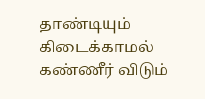தாண்டியும் கிடைக்காமல் கண்ணீர் விடும்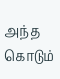அந்த கொடும்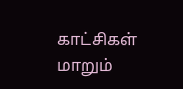காட்சிகள் மாறும்